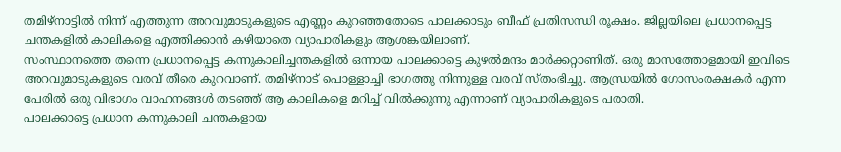തമിഴ്നാട്ടിൽ നിന്ന് എത്തുന്ന അറവുമാടുകളുടെ എണ്ണം കുറഞ്ഞതോടെ പാലക്കാടും ബീഫ് പ്രതിസന്ധി രൂക്ഷം. ജില്ലയിലെ പ്രധാനപ്പെട്ട ചന്തകളിൽ കാലികളെ എത്തിക്കാൻ കഴിയാതെ വ്യാപാരികളും ആശങ്കയിലാണ്.
സംസ്ഥാനത്തെ തന്നെ പ്രധാനപ്പെട്ട കന്നുകാലിച്ചന്തകളിൽ ഒന്നായ പാലക്കാട്ടെ കുഴൽമന്ദം മാർക്കറ്റാണിത്. ഒരു മാസത്തോളമായി ഇവിടെ അറവുമാടുകളുടെ വരവ് തീരെ കുറവാണ്. തമിഴ്നാട് പൊള്ളാച്ചി ഭാഗത്തു നിന്നുള്ള വരവ് സ്തംഭിച്ചു. ആന്ധ്രയിൽ ഗോസംരക്ഷകർ എന്ന പേരിൽ ഒരു വിഭാഗം വാഹനങ്ങൾ തടഞ്ഞ് ആ കാലികളെ മറിച്ച് വിൽക്കുന്നു എന്നാണ് വ്യാപാരികളുടെ പരാതി.
പാലക്കാട്ടെ പ്രധാന കന്നുകാലി ചന്തകളായ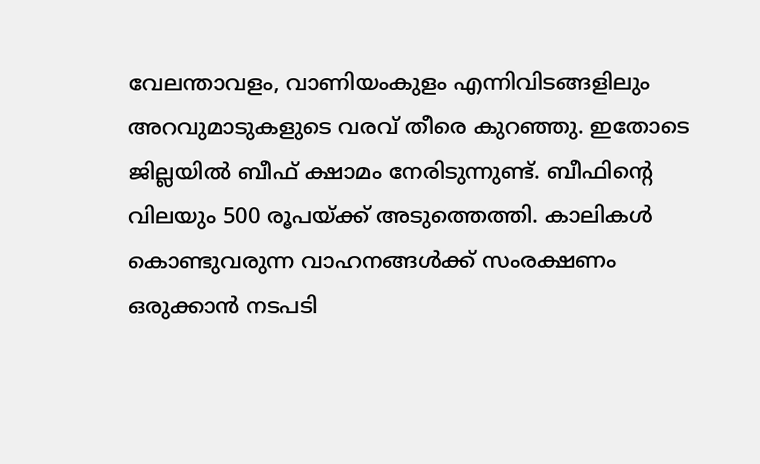വേലന്താവളം, വാണിയംകുളം എന്നിവിടങ്ങളിലും അറവുമാടുകളുടെ വരവ് തീരെ കുറഞ്ഞു. ഇതോടെ ജില്ലയിൽ ബീഫ് ക്ഷാമം നേരിടുന്നുണ്ട്. ബീഫിന്റെ വിലയും 500 രൂപയ്ക്ക് അടുത്തെത്തി. കാലികൾ കൊണ്ടുവരുന്ന വാഹനങ്ങൾക്ക് സംരക്ഷണം ഒരുക്കാൻ നടപടി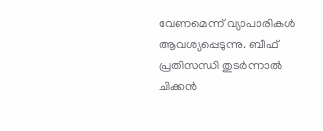വേണമെന്ന് വ്യാപാരികൾ ആവശ്യപ്പെടുന്നു. ബീഫ് പ്രതിസന്ധി തുടർന്നാൽ ചിക്കൻ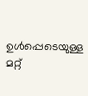ഉൾപ്പെടെയുള്ള മറ്റ്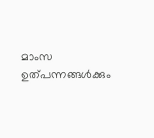മാംസ ഉത്പന്നങ്ങൾക്കും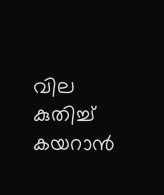വില കുതിച്ച് കയറാൻ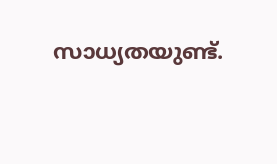സാധ്യതയുണ്ട്.